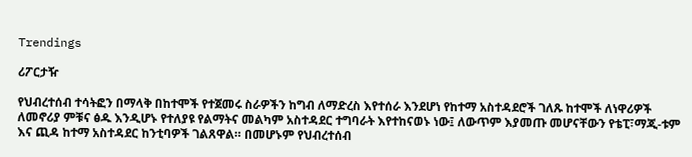Trendings

ሪፖርታዥ

የህብረተሰብ ተሳትፎን በማላቅ በከተሞች የተጀመሩ ስራዎችን ከግብ ለማድረስ እየተሰራ እንደሆነ የከተማ አስተዳደሮች ገለጹ ከተሞች ለነዋሪዎች ለመኖሪያ ምቹና ፅዱ እንዲሆኑ የተለያዩ የልማትና መልካም አስተዳደር ተግባራት እየተከናወኑ ነው፤ ለውጥም እያመጡ መሆናቸውን የቴፒ፣ማጂ-ቱም እና ጪዳ ከተማ አስተዳደር ከንቲባዎች ገልጸዋል። በመሆኑም የህብረተሰብ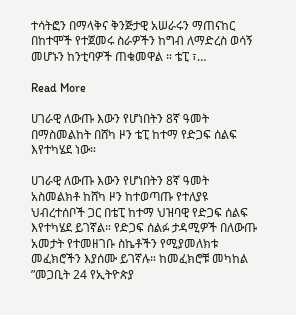ተሳትፎን በማላቅና ቅንጅታዊ አሠራሩን ማጠናከር በከተሞች የተጀመሩ ስራዎችን ከግብ ለማድረስ ወሳኝ መሆኑን ከንቲባዎች ጠቁመዋል ። ቴፒ ፣…

Read More

ሀገራዊ ለውጡ እውን የሆነበትን 8ኛ ዓመት በማስመልከት በሸካ ዞን ቴፒ ከተማ የድጋፍ ሰልፍ እየተካሄደ ነው።

ሀገራዊ ለውጡ እውን የሆነበትን 8ኛ ዓመት አስመልክቶ ከሸካ ዞን ከተወጣጡ የተለያዩ ህብረተሰቦች ጋር በቴፒ ከተማ ህዝባዊ የድጋፍ ሰልፍ እየተካሄደ ይገኛል። የድጋፍ ሰልፉ ታዳሚዎች በለውጡ አመታት የተመዘገቡ ስኬቶችን የሚያመለክቱ መፈክሮችን እያሰሙ ይገኛሉ። ከመፈክሮቹ መካከል ”መጋቢት 24 የኢትዮጵያ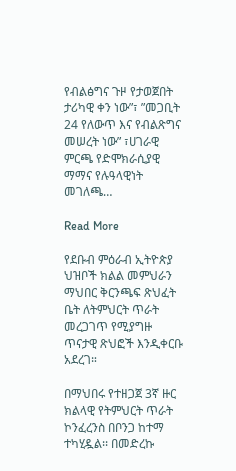የብልፅግና ጉዞ የታወጀበት ታሪካዊ ቀን ነው”፣ ”መጋቢት 24 የለውጥ እና የብልጽግና መሠረት ነው” ፣ሀገራዊ ምርጫ የድሞክራሲያዊ ማማና የሉዓላዊነት መገለጫ…

Read More

የደቡብ ምዕራብ ኢትዮጵያ ህዝቦች ክልል መምህራን ማህበር ቅርንጫፍ ጽህፈት ቤት ለትምህርት ጥራት መረጋገጥ የሚያግዙ ጥናታዊ ጽህፎች እንዲቀርቡ አደረገ።

በማህበሩ የተዘጋጀ 3ኛ ዙር ክልላዊ የትምህርት ጥራት ኮንፈረንስ በቦንጋ ከተማ ተካሂዷል፡፡ በመድረኩ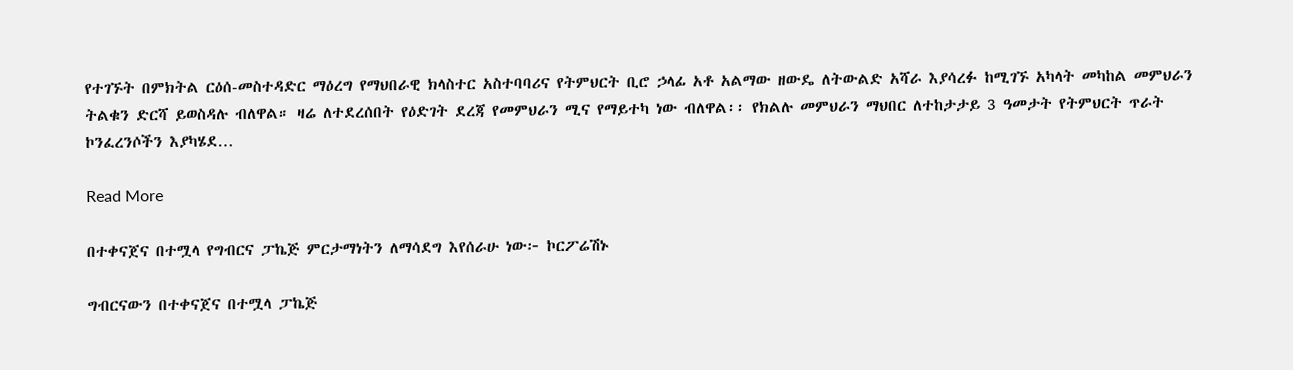የተገኙት በምክትል ርዕሰ-መስተዳድር ማዕረግ የማህበራዊ ክላስተር አስተባባሪና የትምህርት ቢሮ ኃላፊ አቶ አልማው ዘውዴ ለትውልድ አሻራ እያሳረፉ ከሚገኙ አካላት መካከል መምህራን ትልቁን ድርሻ ይወስዳሉ ብለዋል። ዛሬ ለተደረሰበት የዕድገት ደረጃ የመምህራን ሚና የማይተካ ነው ብለዋል፡፡ የክልሉ መምህራን ማህበር ለተከታታይ 3 ዓመታት የትምህርት ጥራት ኮንፈረንሶችን እያካሄደ…

Read More

በተቀናጀና በተሟላ የግብርና ፓኬጅ ምርታማነትን ለማሳደግ እየሰራሁ ነው፦ ኮርፖሬሽኑ

ግብርናውን በተቀናጀና በተሟላ ፓኬጅ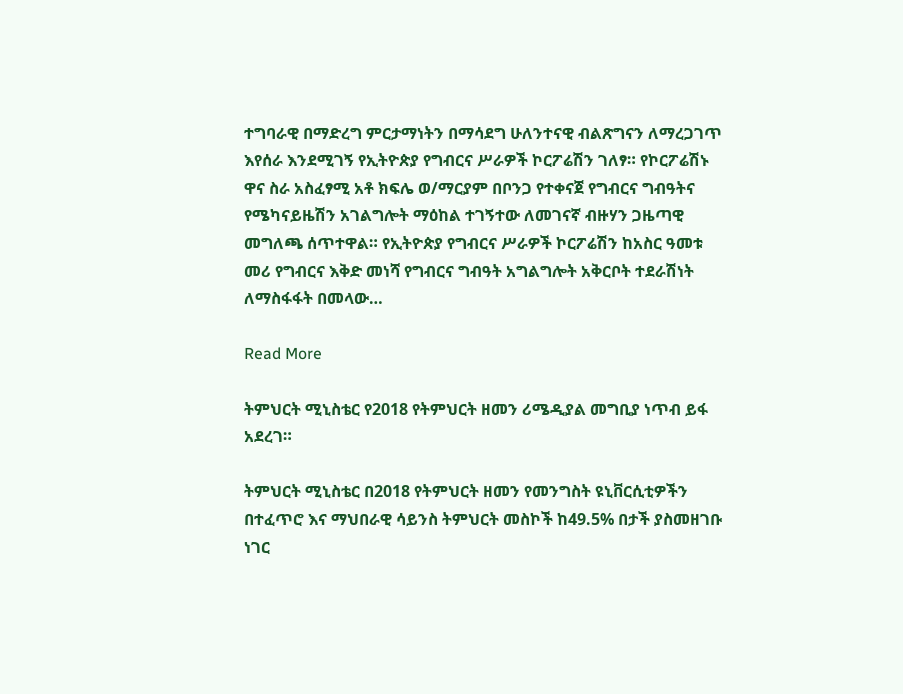ተግባራዊ በማድረግ ምርታማነትን በማሳደግ ሁለንተናዊ ብልጽግናን ለማረጋገጥ እየሰራ እንደሚገኝ የኢትዮጵያ የግብርና ሥራዎች ኮርፖሬሽን ገለፃ። የኮርፖሬሽኑ ዋና ስራ አስፈፃሚ አቶ ክፍሌ ወ/ማርያም በቦንጋ የተቀናጀ የግብርና ግብዓትና የሜካናይዜሽን አገልግሎት ማዕከል ተገኝተው ለመገናኛ ብዙሃን ጋዜጣዊ መግለጫ ሰጥተዋል። የኢትዮጵያ የግብርና ሥራዎች ኮርፖሬሽን ከአስር ዓመቱ መሪ የግብርና እቅድ መነሻ የግብርና ግብዓት አግልግሎት አቅርቦት ተደራሽነት ለማስፋፋት በመላው…

Read More

ትምህርት ሚኒስቴር የ2018 የትምህርት ዘመን ሪሜዲያል መግቢያ ነጥብ ይፋ አደረገ።

ትምህርት ሚኒስቴር በ2018 የትምህርት ዘመን የመንግስት ዩኒቨርሲቲዎችን በተፈጥሮ እና ማህበራዊ ሳይንስ ትምህርት መስኮች ከ49.5% በታች ያስመዘገቡ ነገር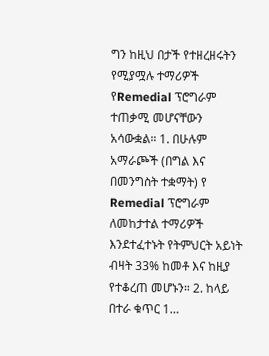ግን ከዚህ በታች የተዘረዘሩትን የሚያሟሉ ተማሪዎች የRemedial ፕሮግራም ተጠቃሚ መሆናቸውን አሳውቋል። 1. በሁሉም አማራጮች (በግል እና በመንግስት ተቋማት) የ Remedial ፕሮግራም ለመከታተል ተማሪዎች እንደተፈተኑት የትምህርት አይነት ብዛት 33% ከመቶ እና ከዚያ የተቆረጠ መሆኑን። 2. ከላይ በተራ ቁጥር 1…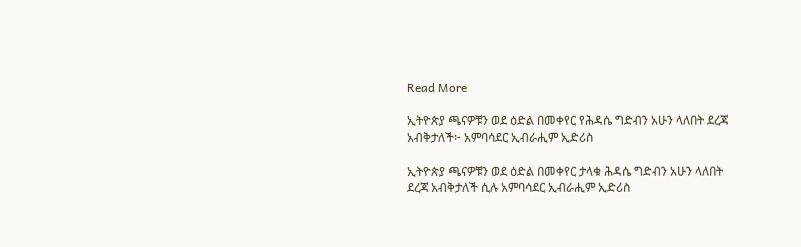Read More

ኢትዮጵያ ጫናዎቹን ወደ ዕድል በመቀየር የሕዳሴ ግድብን አሁን ላለበት ደረጃ አብቅታለች፦ አምባሳደር ኢብራሒም ኢድሪስ

ኢትዮጵያ ጫናዎቹን ወደ ዕድል በመቀየር ታላቁ ሕዳሴ ግድብን አሁን ላለበት ደረጃ አብቅታለች ሲሉ አምባሳደር ኢብራሒም ኢድሪስ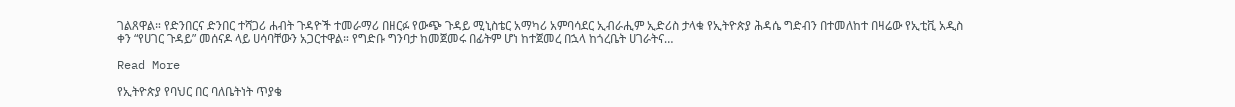ገልጸዋል። የድንበርና ድንበር ተሻጋሪ ሐብት ጉዳዮች ተመራማሪ በዘርፉ የውጭ ጉዳይ ሚኒስቴር አማካሪ አምባሳደር ኢብራሒም ኢድሪስ ታላቁ የኢትዮጵያ ሕዳሴ ግድብን በተመለከተ በዛሬው የኢቲቪ አዲስ ቀን “የሀገር ጉዳይ” መሰናዶ ላይ ሀሳባቸውን አጋርተዋል። የግድቡ ግንባታ ከመጀመሩ በፊትም ሆነ ከተጀመረ በኋላ ከጎረቤት ሀገራትና…

Read More

የኢትዮጵያ የባህር በር ባለቤትነት ጥያቄ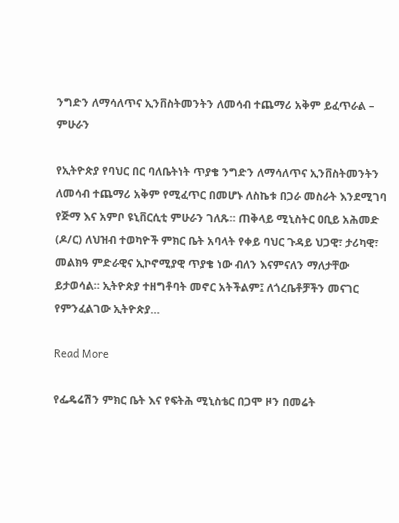ንግድን ለማሳለጥና ኢንቨስትመንትን ለመሳብ ተጨማሪ አቅም ይፈጥራል – ምሁራን

የኢትዮጵያ የባህር በር ባለቤትነት ጥያቄ ንግድን ለማሳለጥና ኢንቨስትመንትን ለመሳብ ተጨማሪ አቅም የሚፈጥር በመሆኑ ለስኬቱ በጋራ መስራት እንደሚገባ የጅማ እና አምቦ ዩኒቨርሲቲ ምሁራን ገለጹ። ጠቅላይ ሚኒስትር ዐቢይ አሕመድ (ዶ/ር) ለህዝብ ተወካዮች ምክር ቤት አባላት የቀይ ባህር ጉዳይ ህጋዊ፣ ታሪካዊ፣ መልክዓ ምድራዊና ኢኮኖሚያዊ ጥያቄ ነው ብለን እናምናለን ማለታቸው ይታወሳል። ኢትዮጵያ ተዘግቶባት መኖር አትችልም፤ ለጎረቤቶቻችን መናገር የምንፈልገው ኢትዮጵያ…

Read More

የፌዴሬሽን ምክር ቤት እና የፍትሕ ሚኒስቴር በጋሞ ዞን በመሬት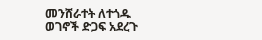መንሸራተት ለተጎዱ ወገኖች ድጋፍ አደረጉ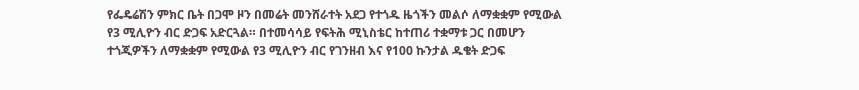የፌዴሬሽን ምክር ቤት በጋሞ ዞን በመሬት መንሸራተት አደጋ የተጎዱ ዜጎችን መልሶ ለማቋቋም የሚውል የ3 ሚሊዮን ብር ድጋፍ አድርጓል። በተመሳሳይ የፍትሕ ሚኒስቴር ከተጠሪ ተቋማቱ ጋር በመሆን ተጎጂዎችን ለማቋቋም የሚውል የ3 ሚሊዮን ብር የገንዘብ እና የ100 ኩንታል ዱቄት ድጋፍ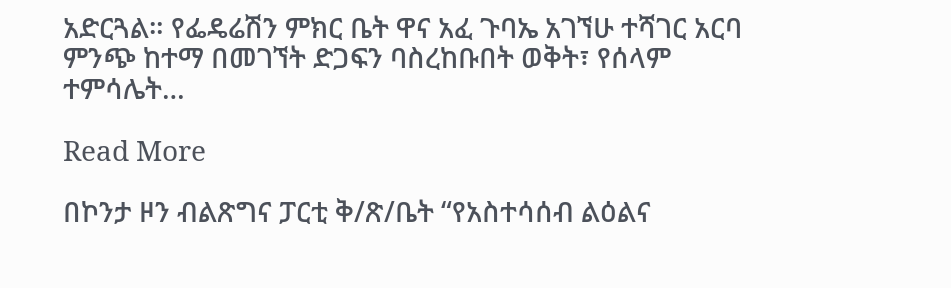አድርጓል። የፌዴሬሽን ምክር ቤት ዋና አፈ ጉባኤ አገኘሁ ተሻገር አርባ ምንጭ ከተማ በመገኘት ድጋፍን ባስረከቡበት ወቅት፣ የሰላም ተምሳሌት…

Read More

በኮንታ ዞን ብልጽግና ፓርቲ ቅ/ጽ/ቤት “የአስተሳሰብ ልዕልና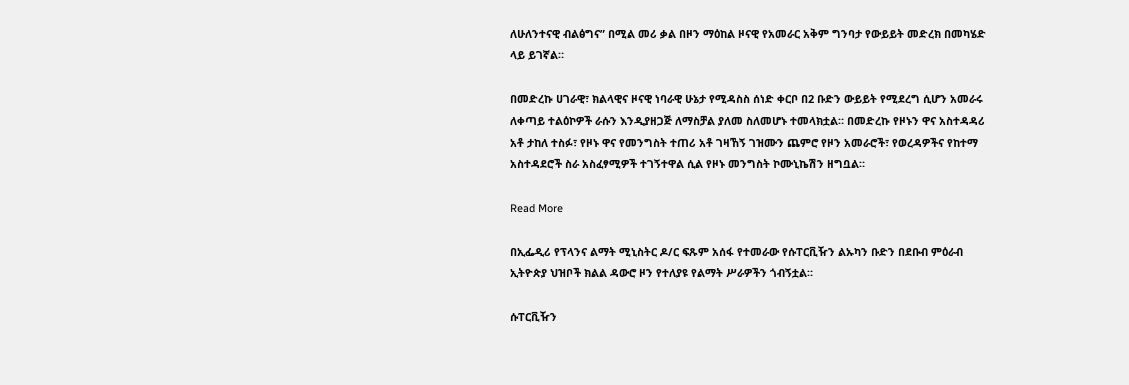ለሁለንተናዊ ብልፅግና” በሚል መሪ ቃል በዞን ማዕከል ዞናዊ የአመራር አቅም ግንባታ የውይይት መድረክ በመካሄድ ላይ ይገኛል።

በመድረኩ ሀገራዊ፣ ክልላዊና ዞናዊ ነባራዊ ሁኔታ የሚዳስስ ሰነድ ቀርቦ በ2 ቡድን ውይይት የሚደረግ ሲሆን አመራሩ ለቀጣይ ተልዕኮዎች ራሱን እንዲያዘጋጅ ለማስቻል ያለመ ስለመሆኑ ተመላክቷል። በመድረኩ የዞኑን ዋና አስተዳዳሪ አቶ ታከለ ተስፉ፣ የዞኑ ዋና የመንግስት ተጠሪ አቶ ገዛኸኝ ገዝሙን ጨምሮ የዞን አመራሮች፣ የወረዳዎችና የከተማ አስተዳደሮች ስራ አስፈፃሚዎች ተገኝተዋል ሲል የዞኑ መንግስት ኮሙኒኬሽን ዘግቧል።

Read More

በኢፌዲሪ የፕላንና ልማት ሚኒስትር ዶ/ር ፍጹም አሰፋ የተመራው የሱፐርቪዥን ልኡካን ቡድን በደቡብ ምዕራብ ኢትዮጵያ ህዝቦች ክልል ዳውሮ ዞን የተለያዩ የልማት ሥራዎችን ጎብኝቷል።

ሱፐርቪዥን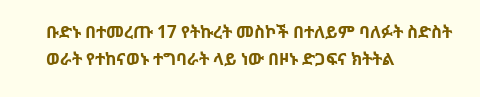ቡድኑ በተመረጡ 17 የትኩረት መስኮች በተለይም ባለፉት ስድስት ወራት የተከናወኑ ተግባራት ላይ ነው በዞኑ ድጋፍና ክትትል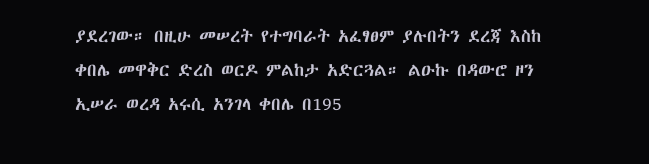ያደረገው። በዚሁ መሠረት የተግባራት አፈፃፀም ያሉበትን ደረጃ እስከ ቀበሌ መዋቅር ድረስ ወርዶ ምልከታ አድርጓል። ልዑኩ በዳውሮ ዞን ኢሠራ ወረዳ አሩሲ አንገላ ቀበሌ በ195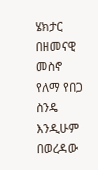ሄክታር በዘመናዊ መስኖ የለማ የበጋ ስንዴ እንዲሁም በወረዳው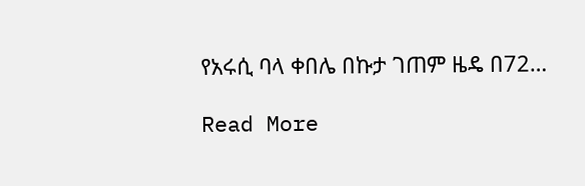የአሩሲ ባላ ቀበሌ በኩታ ገጠም ዜዴ በ72…

Read More